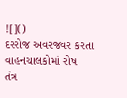![]()
દરરોજ અવરજવર કરતા વાહનચાલકોમાં રોષ
તંત્ર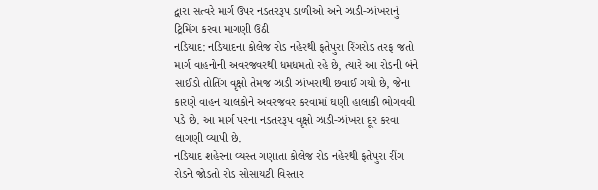દ્વારા સત્વરે માર્ગ ઉપર નડતરરૂપ ડાળીઓ અને ઝાડી-ઝાંખરાનું ટ્રિમિંગ કરવા માગણી ઉઠી
નડિયાદ: નડિયાદના કોલેજ રોડ નહેરથી ફતેપુરા રિંગરોડ તરફ જતો માર્ગ વાહનોની અવરજવરથી ધમધમતો રહે છે, ત્યારે આ રોડની બંને સાઈડો તોતિંગ વૃક્ષો તેમજ ઝાડી ઝાંખરાથી છવાઈ ગયો છે, જેના કારણે વાહન ચાલકોને અવરજવર કરવામાં ઘણી હાલાકી ભોગવવી પડે છે. આ માર્ગ પરના નડતરરૂપ વૃક્ષો ઝાડી-ઝાંખરા દૂર કરવા લાગણી વ્યાપી છે.
નડિયાદ શહેરના વ્યસ્ત ગણાતા કોલેજ રોડ નહેરથી ફતેપુરા રીંગ રોડને જોડતો રોડ સોસાયટી વિસ્તાર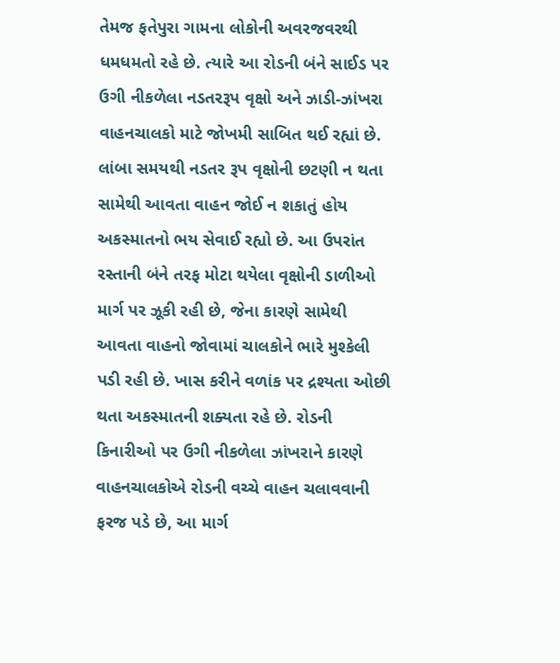તેમજ ફતેપુરા ગામના લોકોની અવરજવરથી ધમધમતો રહે છે. ત્યારે આ રોડની બંને સાઈડ પર ઉગી નીકળેલા નડતરરૂપ વૃક્ષો અને ઝાડી-ઝાંખરા વાહનચાલકો માટે જોખમી સાબિત થઈ રહ્યાં છે. લાંબા સમયથી નડતર રૂપ વૃક્ષોની છટણી ન થતા સામેથી આવતા વાહન જોઈ ન શકાતું હોય અકસ્માતનો ભય સેવાઈ રહ્યો છે. આ ઉપરાંત રસ્તાની બંને તરફ મોટા થયેલા વૃક્ષોની ડાળીઓ માર્ગ પર ઝૂકી રહી છે, જેના કારણે સામેથી આવતા વાહનો જોવામાં ચાલકોને ભારે મુશ્કેલી પડી રહી છે. ખાસ કરીને વળાંક પર દ્રશ્યતા ઓછી થતા અકસ્માતની શક્યતા રહે છે. રોડની કિનારીઓ પર ઉગી નીકળેલા ઝાંખરાને કારણે વાહનચાલકોએ રોડની વચ્ચે વાહન ચલાવવાની ફરજ પડે છે, આ માર્ગ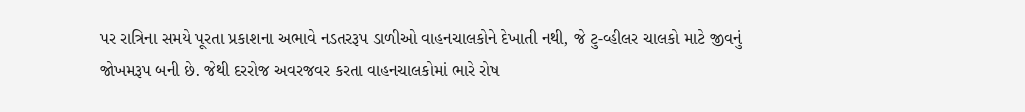પર રાત્રિના સમયે પૂરતા પ્રકાશના અભાવે નડતરરૂપ ડાળીઓ વાહનચાલકોને દેખાતી નથી, જે ટુ-વ્હીલર ચાલકો માટે જીવનું જોખમરૂપ બની છે. જેથી દરરોજ અવરજવર કરતા વાહનચાલકોમાં ભારે રોષ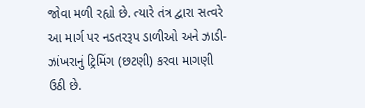જોવા મળી રહ્યો છે. ત્યારે તંત્ર દ્વારા સત્વરે આ માર્ગ પર નડતરરૂપ ડાળીઓ અને ઝાડી-ઝાંખરાનું ટ્રિમિંગ (છટણી) કરવા માગણી ઉઠી છે.